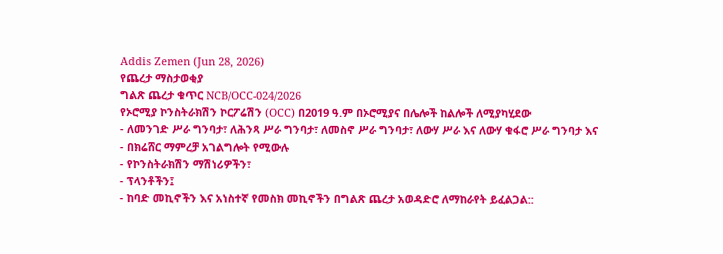Addis Zemen (Jun 28, 2026)
የጨረታ ማስታወቂያ
ግልጽ ጨረታ ቁጥር NCB/OCC‐024/2026
የኦሮሚያ ኮንስትራክሽን ኮርፖሬሽን (OCC) በ2019 ዓ.ም በኦሮሚያና በሌሎች ከልሎች ለሚያካሂደው
- ለመንገድ ሥራ ግንባታ፣ ለሕንጻ ሥራ ግንባታ፣ ለመስኖ ሥራ ግንባታ፣ ለውሃ ሥራ እና ለውሃ ቁፋሮ ሥራ ግንባታ እና
- በክሬሸር ማምረቻ አገልግሎት የሚውሉ
- የኮንስትራክሽን ማሽነሪዎችን፣
- ፕላንቶችን፤
- ከባድ መኪኖችን እና አነስተኛ የመስክ መኪኖችን በግልጽ ጨረታ አወዳድሮ ለማከራየት ይፈልጋል::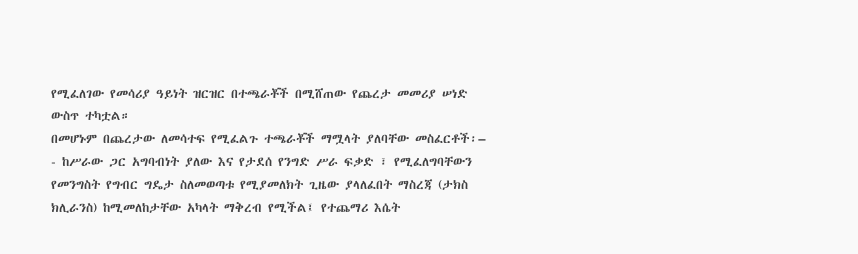የሚፈለገው የመሳሪያ ዓይነት ዝርዝር በተጫራቾች በሚሸጠው የጨረታ መመሪያ ሠነድ ውስጥ ተካቷል።
በመሆኑም በጨረታው ለመሳተፍ የሚፈልጉ ተጫራቾች ማሟላት ያለባቸው መስፈርቶች፡–
- ከሥራው ጋር አግባብነት ያለው እና የታደሰ የንግድ ሥራ ፍቃድ ፣ የሚፈለግባቸውን የመንግስት የግብር ግዴታ ስለመወጣቱ የሚያመለክት ጊዜው ያላለፈበት ማስረጃ (ታክስ ክሊራንስ) ከሚመለከታቸው አካላት ማቅረብ የሚችል፤ የተጨማሪ እሴት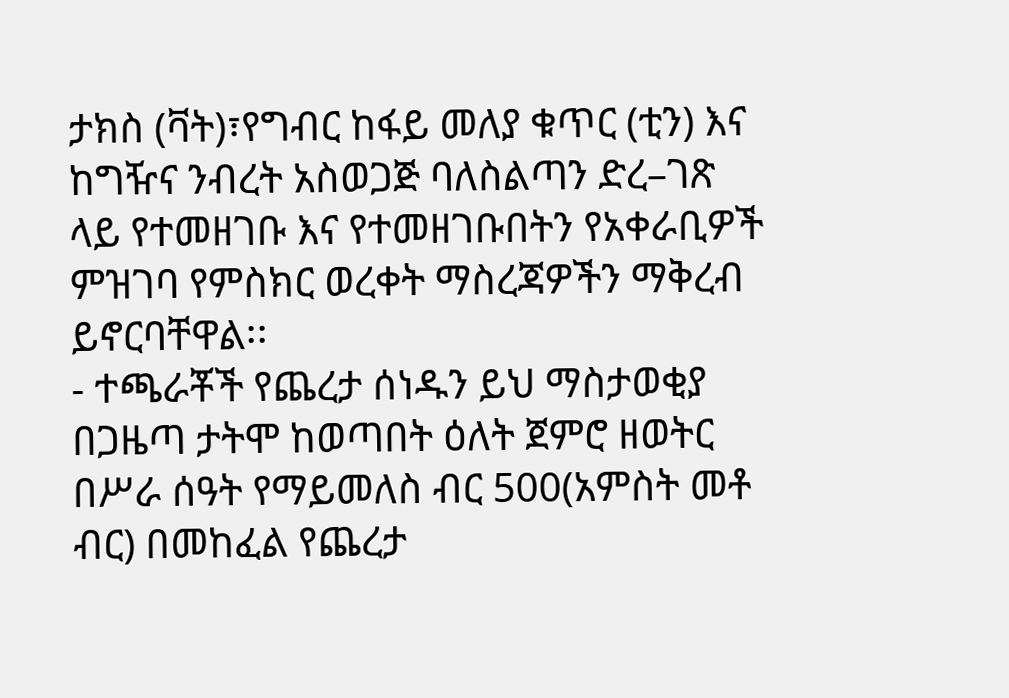ታክስ (ቫት)፣የግብር ከፋይ መለያ ቁጥር (ቲን) እና ከግዥና ንብረት አስወጋጅ ባለስልጣን ድረ–ገጽ ላይ የተመዘገቡ እና የተመዘገቡበትን የአቀራቢዎች ምዝገባ የምስክር ወረቀት ማስረጃዎችን ማቅረብ ይኖርባቸዋል፡፡
- ተጫራቾች የጨረታ ሰነዱን ይህ ማስታወቂያ በጋዜጣ ታትሞ ከወጣበት ዕለት ጀምሮ ዘወትር በሥራ ሰዓት የማይመለስ ብር 500(አምስት መቶ ብር) በመከፈል የጨረታ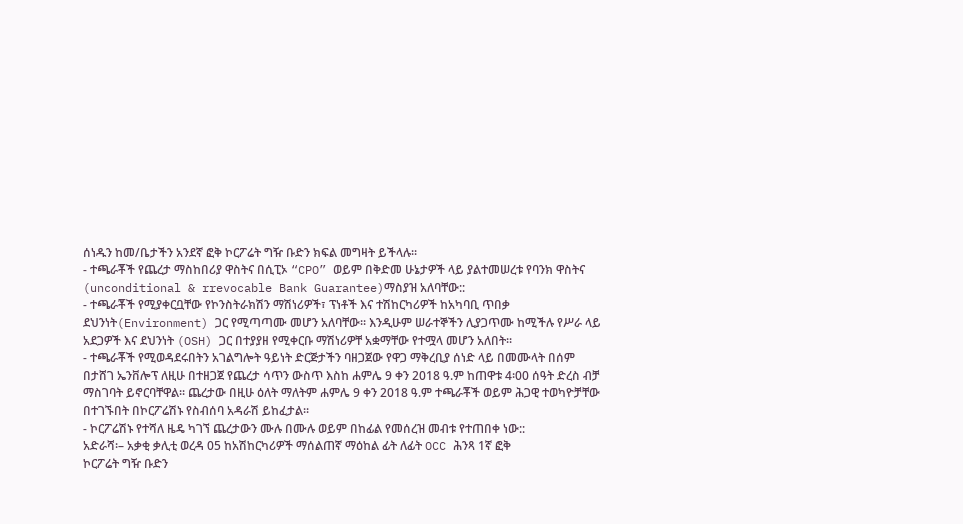ሰነዱን ከመ/ቤታችን አንደኛ ፎቅ ኮርፖሬት ግዥ ቡድን ክፍል መግዛት ይችላሉ፡፡
- ተጫራቾች የጨረታ ማስከበሪያ ዋስትና በሲፒኦ “CPO” ወይም በቅድመ ሁኔታዎች ላይ ያልተመሠረቱ የባንክ ዋስትና (unconditional & rrevocable Bank Guarantee)ማስያዝ አለባቸው::
- ተጫራቾች የሚያቀርቧቸው የኮንስትራክሽን ማሽነሪዎች፣ ፕነቶች እና ተሽከርካሪዎች ከአካባቢ ጥበቃ ደህንነት(Environment) ጋር የሚጣጣሙ መሆን አለባቸው፡፡ እንዲሁም ሠራተኞችን ሊያጋጥሙ ከሚችሉ የሥራ ላይ አደጋዎች እና ደህንነት (OSH) ጋር በተያያዘ የሚቀርቡ ማሽነሪዎቸ አቋማቸው የተሟላ መሆን አለበት፡፡
- ተጫራቾች የሚወዳደሩበትን አገልግሎት ዓይነት ድርጅታችን ባዘጋጀው የዋጋ ማቅረቢያ ሰነድ ላይ በመሙላት በሰም በታሸገ ኤንቨሎፕ ለዚሁ በተዘጋጀ የጨረታ ሳጥን ውስጥ እስከ ሐምሌ 9 ቀን 2018 ዓ.ም ከጠዋቱ 4፡00 ሰዓት ድረስ ብቻ ማስገባት ይኖርባቸዋል፡፡ ጨረታው በዚሁ ዕለት ማለትም ሐምሌ 9 ቀን 2018 ዓ.ም ተጫራቾች ወይም ሕጋዊ ተወካዮቻቸው በተገኙበት በኮርፖሬሽኑ የስብሰባ አዳራሽ ይከፈታል፡፡
- ኮርፖሬሽኑ የተሻለ ዜዴ ካገኘ ጨረታውን ሙሉ በሙሉ ወይም በከፊል የመሰረዝ መብቱ የተጠበቀ ነው::
አድራሻ፡– አቃቂ ቃሊቲ ወረዳ 05 ከአሽከርካሪዎች ማሰልጠኛ ማዕከል ፊት ለፊት OCC ሕንጻ 1ኛ ፎቅ
ኮርፖሬት ግዥ ቡድን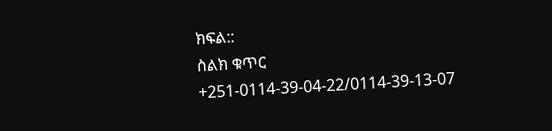ክፍል::
ስልክ ቁጥር +251-0114-39-04-22/0114-39-13-07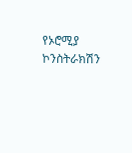የኦሮሚያ ኮንስትራክሽን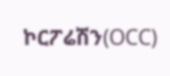ኮርፖሬሽን(OCC)